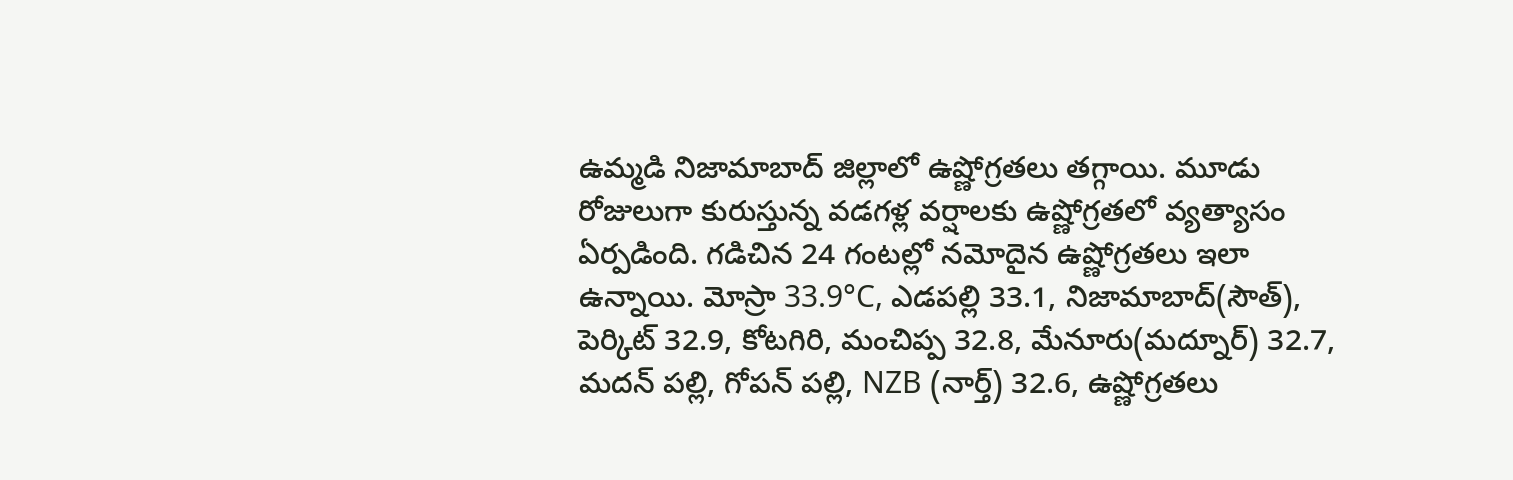ఉమ్మడి నిజామాబాద్ జిల్లాలో ఉష్ణోగ్రతలు తగ్గాయి. మూడు రోజులుగా కురుస్తున్న వడగళ్ల వర్షాలకు ఉష్ణోగ్రతలో వ్యత్యాసం ఏర్పడింది. గడిచిన 24 గంటల్లో నమోదైన ఉష్ణోగ్రతలు ఇలా ఉన్నాయి. మోస్రా 33.9°C, ఎడపల్లి 33.1, నిజామాబాద్(సౌత్), పెర్కిట్ 32.9, కోటగిరి, మంచిప్ప 32.8, మేనూరు(మద్నూర్) 32.7, మదన్ పల్లి, గోపన్ పల్లి, NZB (నార్త్) 32.6, ఉష్ణోగ్రతలు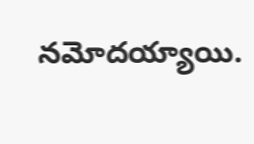నమోదయ్యాయి.